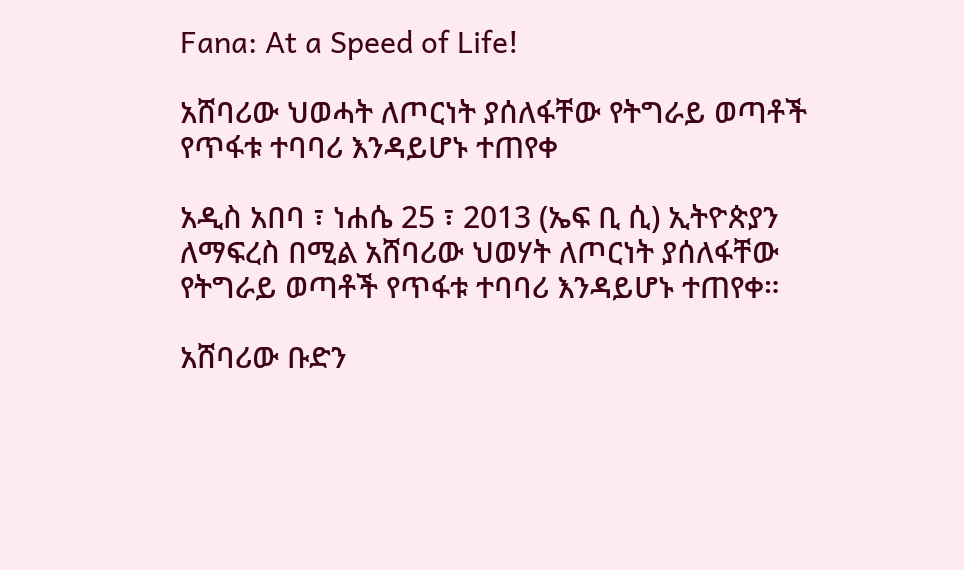Fana: At a Speed of Life!

አሸባሪው ህወሓት ለጦርነት ያሰለፋቸው የትግራይ ወጣቶች የጥፋቱ ተባባሪ እንዳይሆኑ ተጠየቀ

አዲስ አበባ ፣ ነሐሴ 25 ፣ 2013 (ኤፍ ቢ ሲ) ኢትዮጵያን ለማፍረስ በሚል አሸባሪው ህወሃት ለጦርነት ያሰለፋቸው የትግራይ ወጣቶች የጥፋቱ ተባባሪ እንዳይሆኑ ተጠየቀ።

አሸባሪው ቡድን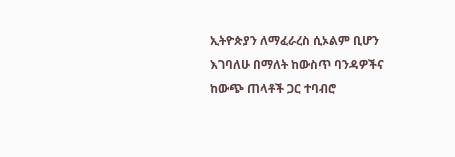ኢትዮጵያን ለማፈራረስ ሲኦልም ቢሆን እገባለሁ በማለት ከውስጥ ባንዳዎችና ከውጭ ጠላቶች ጋር ተባብሮ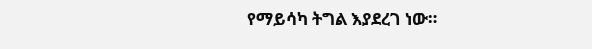የማይሳካ ትግል እያደረገ ነው።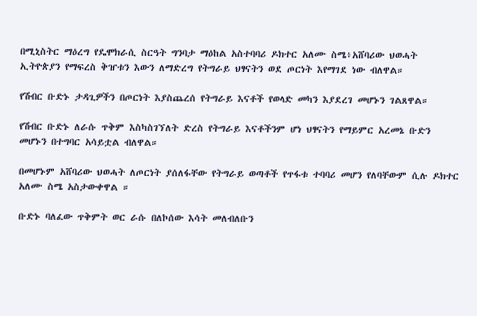በሚኒስትር ማዕረግ የዴሞክራሲ ስርዓት ግንባታ ማዕከል አስተባባሪ ዶክተር አለሙ ስሜ፥አሸባሪው ህወሓት ኢትዮጵያን የማፍረስ ቅዠቱን እውን ለማድረግ የትግራይ ህፃናትን ወደ ጦርነት እየማገደ ነው ብለዋል።

የሽብር ቡድኑ ታዳጊዎችን በጦርነት እያስጨረሰ የትግራይ እናቶች የወላድ መካን እያደረገ መሆኑን ገልጸዋል።

የሽብር ቡድኑ ለራሱ ጥቅም እስካስገኘለት ድረስ የትግራይ እናቶችንም ሆነ ህፃናትን የማይምር አረመኔ ቡድን መሆኑን በተግባር አሳይቷል ብለዋል።

በመሆኑም አሸባሪው ህወሓት ለጦርነት ያሰለፋቸው የትግራይ ወጣቶች የጥፋቱ ተባባሪ መሆን የለባቸውም ሲሉ ዶክተር አለሙ ስሜ አስታውቀዋል ።

ቡድኑ ባለፈው ጥቅምት ወር ራሱ በለኮሰው እሳት መለብለቡን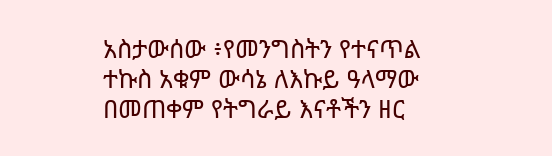አስታውሰው ፥የመንግስትን የተናጥል ተኩስ አቁም ውሳኔ ለእኩይ ዓላማው በመጠቀም የትግራይ እናቶችን ዘር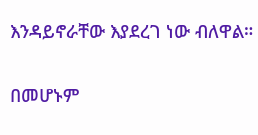እንዳይኖራቸው እያደረገ ነው ብለዋል።

በመሆኑም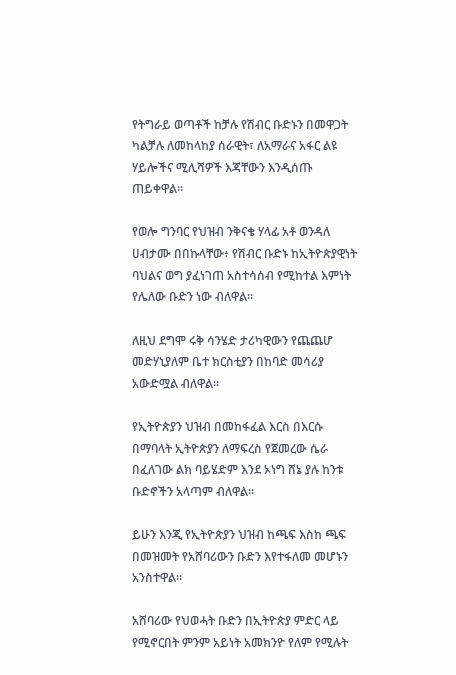የትግራይ ወጣቶች ከቻሉ የሽብር ቡድኑን በመዋጋት ካልቻሉ ለመከላከያ ሰራዊት፣ ለአማራና አፋር ልዩ ሃይሎችና ሚሊሻዎች እጃቸውን እንዲሰጡ ጠይቀዋል።

የወሎ ግንባር የህዝብ ንቅናቄ ሃላፊ አቶ ወንዳለ ሀብታሙ በበኩላቸው፥ የሽብር ቡድኑ ከኢትዮጵያዊነት ባህልና ወግ ያፈነገጠ አስተሳሰብ የሚከተል እምነት የሌለው ቡድን ነው ብለዋል።

ለዚህ ደግሞ ሩቅ ሳንሄድ ታሪካዊውን የጨጨሆ መድሃኒያለም ቤተ ክርስቲያን በከባድ መሳሪያ አውድሟል ብለዋል።

የኢትዮጵያን ህዝብ በመከፋፈል እርስ በእርሱ በማባላት ኢትዮጵያን ለማፍረስ የጀመረው ሴራ በፈለገው ልክ ባይሄድም እንደ ኦነግ ሸኔ ያሉ ከንቱ ቡድኖችን አላጣም ብለዋል።

ይሁን እንጂ የኢትዮጵያን ህዝብ ከጫፍ እስከ ጫፍ በመዝመት የአሸባሪውን ቡድን እየተፋለመ መሆኑን አንስተዋል።

አሸባሪው የህወሓት ቡድን በኢትዮጵያ ምድር ላይ የሚኖርበት ምንም አይነት አመክንዮ የለም የሚሉት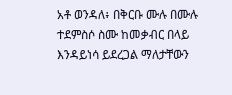አቶ ወንዳለ፥ በቅርቡ ሙሉ በሙሉ ተደምስሶ ስሙ ከመቃብር በላይ እንዳይነሳ ይደረጋል ማለታቸውን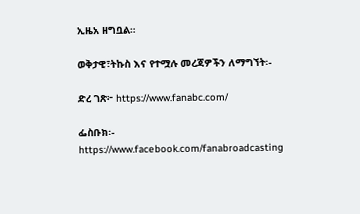ኢዜአ ዘግቧል።

ወቅታዊ፣ትኩስ እና የተሟሉ መረጃዎችን ለማግኘት፡-

ድረ ገጽ፦ https://www.fanabc.com/

ፌስቡክ፡- https://www.facebook.com/fanabroadcasting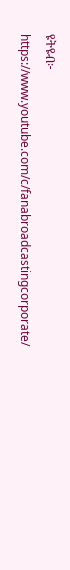ዩትዩብ፦ https://www.youtube.com/c/fanabroadcastingcorporate/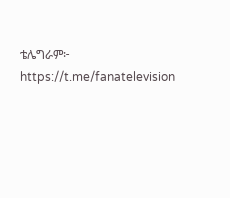ቴሌግራም፦ https://t.me/fanatelevision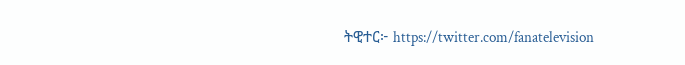ትዊተር፦ https://twitter.com/fanatelevision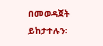በመወዳጀት ይከታተሉን፡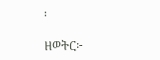፡

ዘወትር፦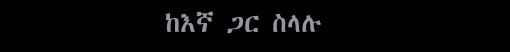ከእኛ ጋር ስላሉ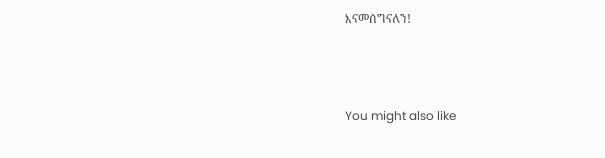እናመሰግናለን!



You might also like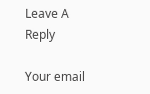Leave A Reply

Your email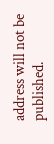address will not be published.